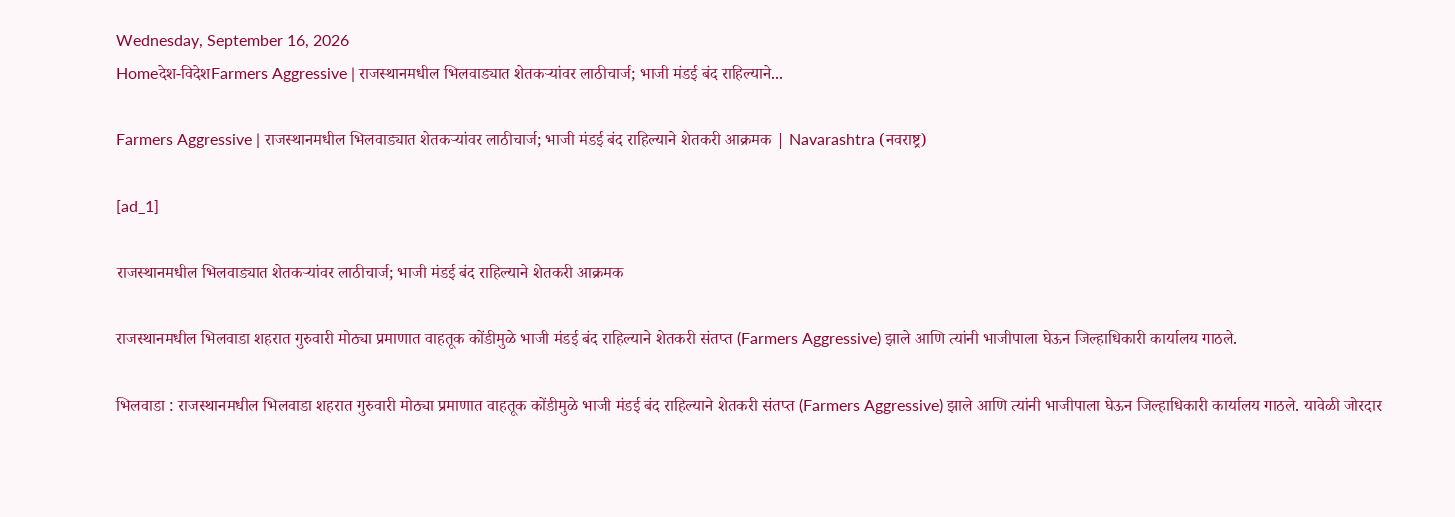Wednesday, September 16, 2026
Homeदेश-विदेशFarmers Aggressive | राजस्थानमधील भिलवाड्यात शेतकऱ्यांवर लाठीचार्ज; भाजी मंडई बंद राहिल्याने...

Farmers Aggressive | राजस्थानमधील भिलवाड्यात शेतकऱ्यांवर लाठीचार्ज; भाजी मंडई बंद राहिल्याने शेतकरी आक्रमक | Navarashtra (नवराष्ट्र)

[ad_1]

राजस्थानमधील भिलवाड्यात शेतकऱ्यांवर लाठीचार्ज; भाजी मंडई बंद राहिल्याने शेतकरी आक्रमक

राजस्थानमधील भिलवाडा शहरात गुरुवारी मोठ्या प्रमाणात वाहतूक कोंडीमुळे भाजी मंडई बंद राहिल्याने शेतकरी संतप्त (Farmers Aggressive) झाले आणि त्यांनी भाजीपाला घेऊन जिल्हाधिकारी कार्यालय गाठले.

भिलवाडा : राजस्थानमधील भिलवाडा शहरात गुरुवारी मोठ्या प्रमाणात वाहतूक कोंडीमुळे भाजी मंडई बंद राहिल्याने शेतकरी संतप्त (Farmers Aggressive) झाले आणि त्यांनी भाजीपाला घेऊन जिल्हाधिकारी कार्यालय गाठले. यावेळी जोरदार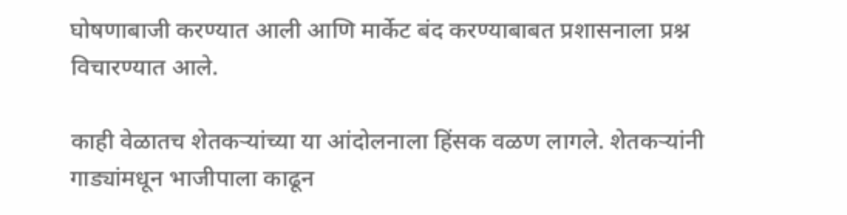घोषणाबाजी करण्यात आली आणि मार्केट बंद करण्याबाबत प्रशासनाला प्रश्न विचारण्यात आले.

काही वेळातच शेतकऱ्यांच्या या आंदोलनाला हिंसक वळण लागले. शेतकऱ्यांनी गाड्यांमधून भाजीपाला काढून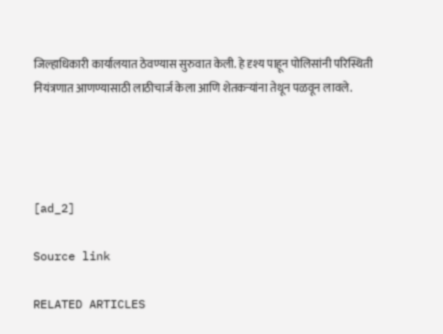जिल्हाधिकारी कार्यालयात ठेवण्यास सुरुवात केली. हे दृश्य पाहून पोलिसांनी परिस्थिती नियंत्रणात आणण्यासाठी लाठीचार्ज केला आणि शेतकऱ्यांना तेथून पळवून लावले.




[ad_2]

Source link

RELATED ARTICLES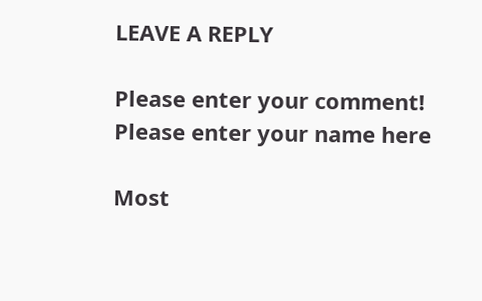LEAVE A REPLY

Please enter your comment!
Please enter your name here

Most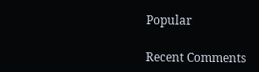Popular

Recent Comments